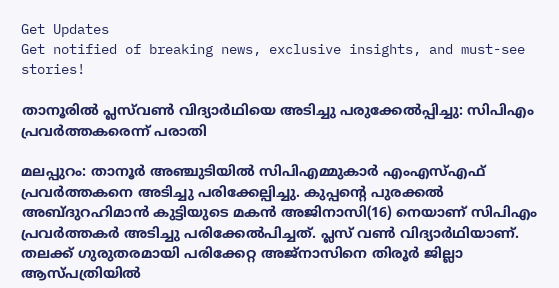Get Updates
Get notified of breaking news, exclusive insights, and must-see stories!

താനൂരില്‍ പ്ലസ്‌വണ്‍ വിദ്യാര്‍ഥിയെ അടിച്ചു പരുക്കേല്‍പ്പിച്ചു: സിപിഎം പ്രവര്‍ത്തകരെന്ന് പരാതി

മലപ്പുറം: താനൂര്‍ അഞ്ചുടിയില്‍ സിപിഎമ്മുകാര്‍ എംഎസ്എഫ് പ്രവര്‍ത്തകനെ അടിച്ചു പരിക്കേല്പിച്ചു. കുപ്പന്റെ പുരക്കല്‍ അബ്ദുറഹിമാന്‍ കുട്ടിയുടെ മകന്‍ അജിനാസി(16) നെയാണ് സിപിഎം പ്രവര്‍ത്തകര്‍ അടിച്ചു പരിക്കേല്‍പിച്ചത്. പ്ലസ് വണ്‍ വിദ്യാര്‍ഥിയാണ്. തലക്ക് ഗുരുതരമായി പരിക്കേറ്റ അജ്‌നാസിനെ തിരൂര്‍ ജില്ലാ ആസ്പത്രിയില്‍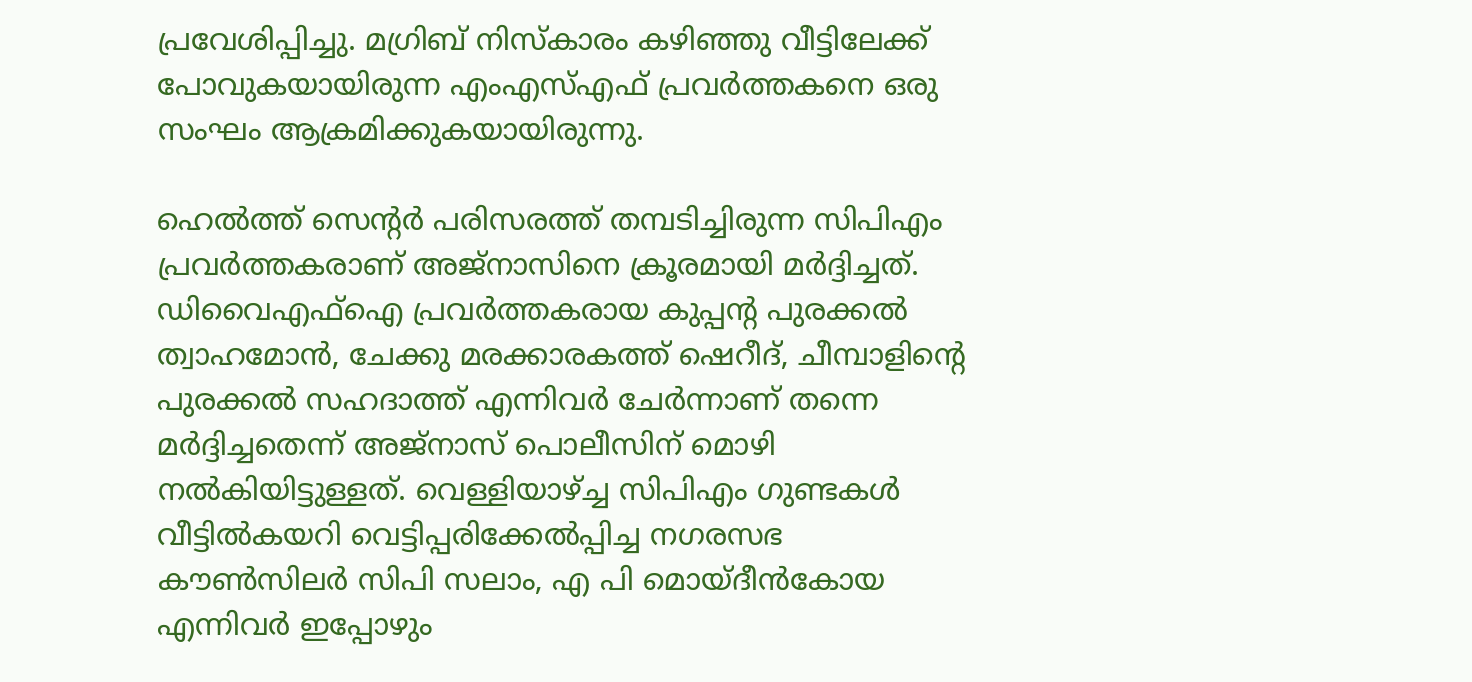പ്രവേശിപ്പിച്ചു. മഗ്രിബ് നിസ്‌കാരം കഴിഞ്ഞു വീട്ടിലേക്ക് പോവുകയായിരുന്ന എംഎസ്എഫ് പ്രവര്‍ത്തകനെ ഒരു സംഘം ആക്രമിക്കുകയായിരുന്നു.

ഹെല്‍ത്ത് സെന്റര്‍ പരിസരത്ത് തമ്പടിച്ചിരുന്ന സിപിഎം പ്രവര്‍ത്തകരാണ് അജ്‌നാസിനെ ക്രൂരമായി മര്‍ദ്ദിച്ചത്. ഡിവൈഎഫ്ഐ പ്രവര്‍ത്തകരായ കുപ്പന്റ പുരക്കല്‍ ത്വാഹമോന്‍, ചേക്കു മരക്കാരകത്ത് ഷെറീദ്, ചീമ്പാളിന്റെ പുരക്കല്‍ സഹദാത്ത് എന്നിവര്‍ ചേര്‍ന്നാണ് തന്നെ മര്‍ദ്ദിച്ചതെന്ന് അജ്നാസ് പൊലീസിന് മൊഴി നല്‍കിയിട്ടുള്ളത്. വെള്ളിയാഴ്ച്ച സിപിഎം ഗുണ്ടകള്‍ വീട്ടില്‍കയറി വെട്ടിപ്പരിക്കേല്‍പ്പിച്ച നഗരസഭ കൗണ്‍സിലര്‍ സിപി സലാം, എ പി മൊയ്ദീന്‍കോയ എന്നിവര്‍ ഇപ്പോഴും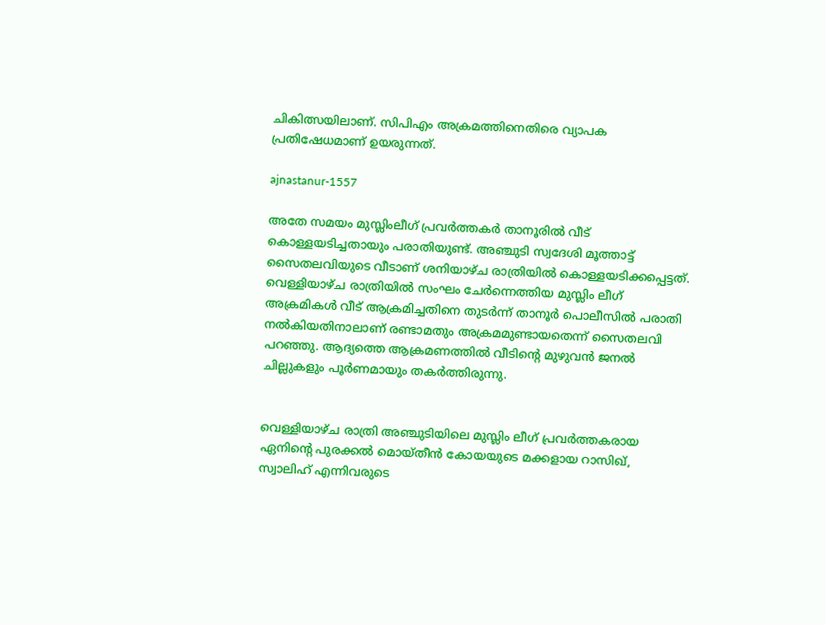ചികിത്സയിലാണ്. സിപിഎം അക്രമത്തിനെതിരെ വ്യാപക പ്രതിഷേധമാണ് ഉയരുന്നത്.

ajnastanur-1557

അതേ സമയം മുസ്ലിംലീഗ് പ്രവര്‍ത്തകര്‍ താനൂരില്‍ വീട് കൊള്ളയടിച്ചതായും പരാതിയുണ്ട്. അഞ്ചുടി സ്വദേശി മൂത്താട്ട് സൈതലവിയുടെ വീടാണ് ശനിയാഴ്ച രാത്രിയില്‍ കൊള്ളയടിക്കപ്പെട്ടത്. വെള്ളിയാഴ്ച രാത്രിയില്‍ സംഘം ചേര്‍ന്നെത്തിയ മുസ്ലിം ലീഗ് അക്രമികള്‍ വീട് ആക്രമിച്ചതിനെ തുടര്‍ന്ന് താനൂര്‍ പൊലീസില്‍ പരാതി നല്‍കിയതിനാലാണ് രണ്ടാമതും അക്രമമുണ്ടായതെന്ന് സൈതലവി പറഞ്ഞു. ആദ്യത്തെ ആക്രമണത്തില്‍ വീടിന്റെ മുഴുവന്‍ ജനല്‍ ചില്ലുകളും പൂര്‍ണമായും തകര്‍ത്തിരുന്നു.


വെള്ളിയാഴ്ച രാത്രി അഞ്ചുടിയിലെ മുസ്ലിം ലീഗ് പ്രവര്‍ത്തകരായ ഏനിന്റെ പുരക്കല്‍ മൊയ്തീന്‍ കോയയുടെ മക്കളായ റാസിഖ്, സ്വാലിഹ് എന്നിവരുടെ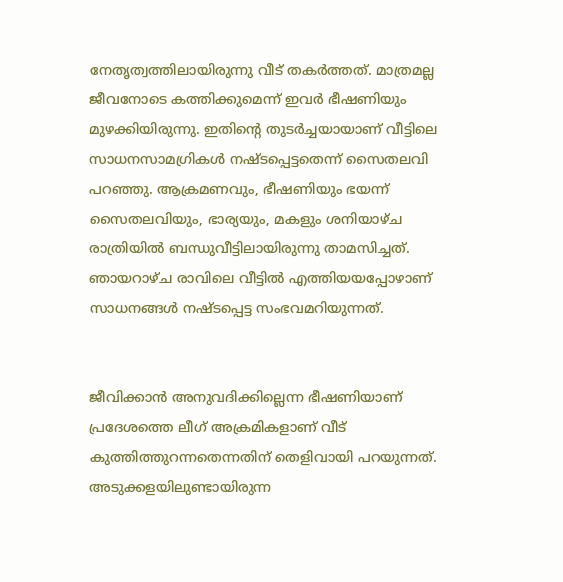നേതൃത്വത്തിലായിരുന്നു വീട് തകര്‍ത്തത്. മാത്രമല്ല ജീവനോടെ കത്തിക്കുമെന്ന് ഇവര്‍ ഭീഷണിയും മുഴക്കിയിരുന്നു. ഇതിന്റെ തുടര്‍ച്ചയായാണ് വീട്ടിലെ സാധനസാമഗ്രികള്‍ നഷ്ടപ്പെട്ടതെന്ന് സൈതലവി പറഞ്ഞു. ആക്രമണവും, ഭീഷണിയും ഭയന്ന് സൈതലവിയും, ഭാര്യയും, മകളും ശനിയാഴ്ച രാത്രിയില്‍ ബന്ധുവീട്ടിലായിരുന്നു താമസിച്ചത്. ഞായറാഴ്ച രാവിലെ വീട്ടില്‍ എത്തിയയപ്പോഴാണ് സാധനങ്ങള്‍ നഷ്ടപ്പെട്ട സംഭവമറിയുന്നത്.


ജീവിക്കാന്‍ അനുവദിക്കില്ലെന്ന ഭീഷണിയാണ് പ്രദേശത്തെ ലീഗ് അക്രമികളാണ് വീട് കുത്തിത്തുറന്നതെന്നതിന് തെളിവായി പറയുന്നത്. അടുക്കളയിലുണ്ടായിരുന്ന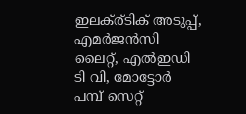ഇലക്ര്ടിക് അടുപ്പ്, എമര്‍ജന്‍സി ലൈറ്റ്, എല്‍ഇഡി ടി വി, മോട്ടോര്‍ പമ്പ് സെറ്റ്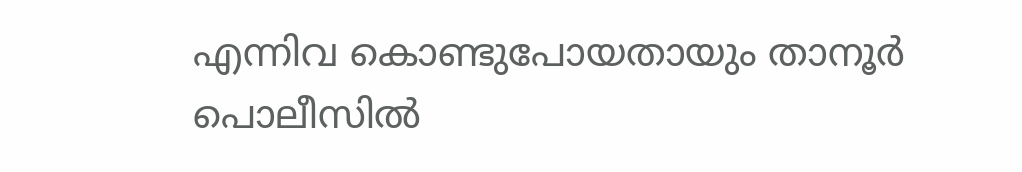എന്നിവ കൊണ്ടുപോയതായും താനൂര്‍ പൊലീസില്‍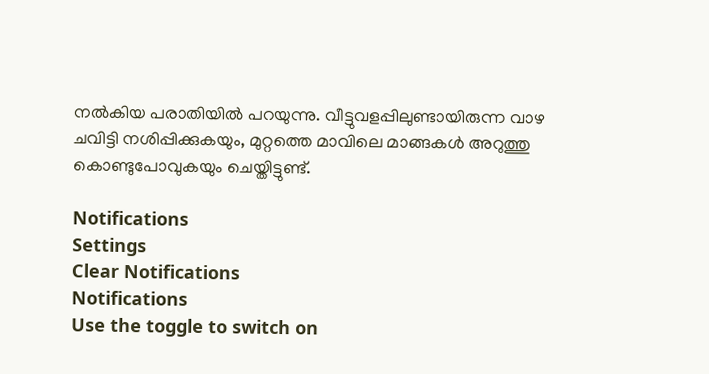നല്‍കിയ പരാതിയില്‍ പറയുന്നു. വീട്ടുവളപ്പിലുണ്ടായിരുന്ന വാഴ ചവിട്ടി നശിപ്പിക്കുകയും, മുറ്റത്തെ മാവിലെ മാങ്ങകള്‍ അറുത്തു കൊണ്ടുപോവുകയും ചെയ്തിട്ടുണ്ട്.

Notifications
Settings
Clear Notifications
Notifications
Use the toggle to switch on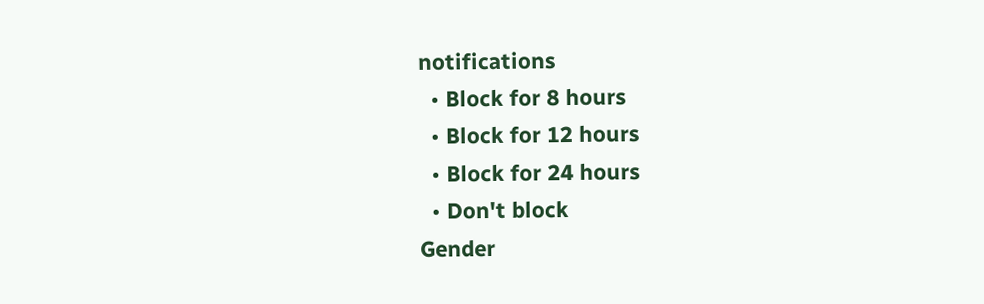notifications
  • Block for 8 hours
  • Block for 12 hours
  • Block for 24 hours
  • Don't block
Gender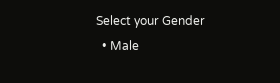Select your Gender
  • Male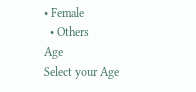• Female
  • Others
Age
Select your Age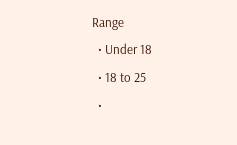Range
  • Under 18
  • 18 to 25
  •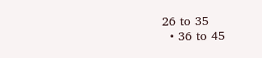26 to 35
  • 36 to 45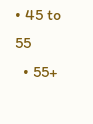• 45 to 55
  • 55+